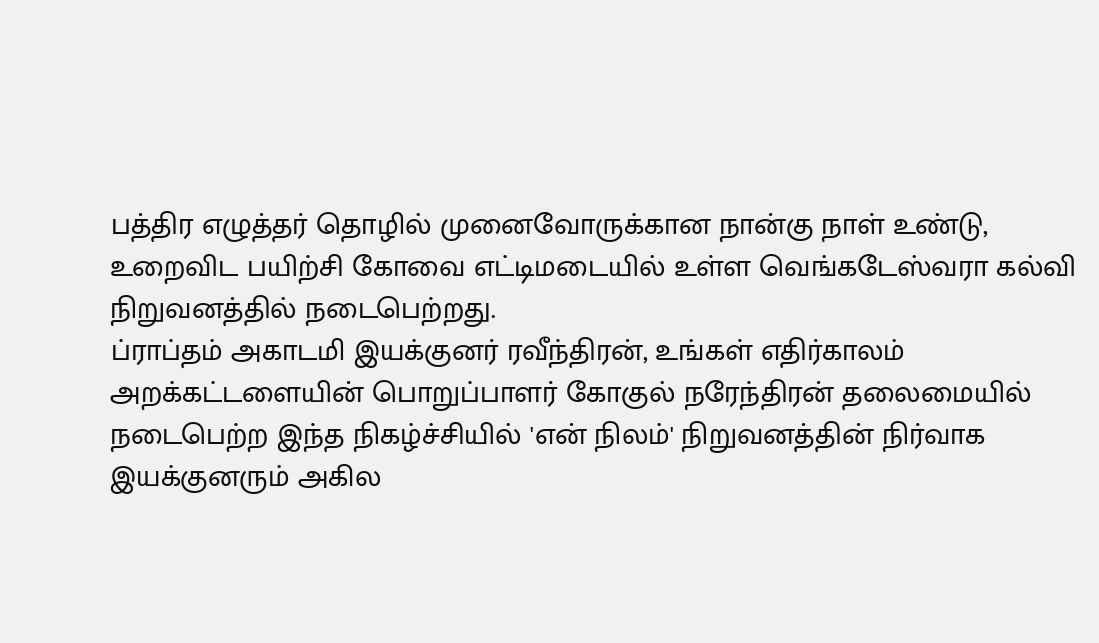பத்திர எழுத்தர் தொழில் முனைவோருக்கான நான்கு நாள் உண்டு, உறைவிட பயிற்சி கோவை எட்டிமடையில் உள்ள வெங்கடேஸ்வரா கல்வி நிறுவனத்தில் நடைபெற்றது.
ப்ராப்தம் அகாடமி இயக்குனர் ரவீந்திரன், உங்கள் எதிர்காலம் அறக்கட்டளையின் பொறுப்பாளர் கோகுல் நரேந்திரன் தலைமையில் நடைபெற்ற இந்த நிகழ்ச்சியில் 'என் நிலம்' நிறுவனத்தின் நிர்வாக இயக்குனரும் அகில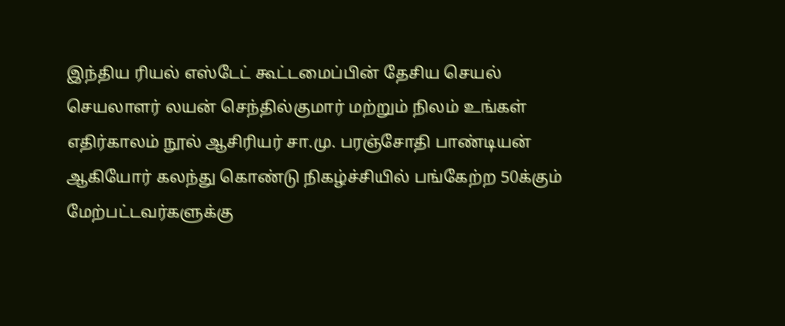இந்திய ரியல் எஸ்டேட் கூட்டமைப்பின் தேசிய செயல் செயலாளர் லயன் செந்தில்குமார் மற்றும் நிலம் உங்கள் எதிர்காலம் நூல் ஆசிரியர் சா.மு. பரஞ்சோதி பாண்டியன் ஆகியோர் கலந்து கொண்டு நிகழ்ச்சியில் பங்கேற்ற 50க்கும் மேற்பட்டவர்களுக்கு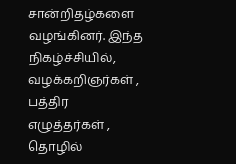சான்றிதழ்களை வழங்கினர். இந்த நிகழ்ச்சியில், வழக்கறிஞர்கள் , பத்திர எழுத்தர்கள் , தொழில்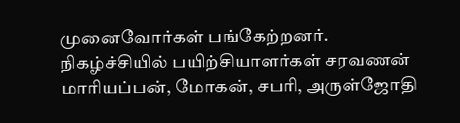முனைவோர்கள் பங்கேற்றனர்.
நிகழ்ச்சியில் பயிற்சியாளர்கள் சரவணன் மாரியப்பன், மோகன், சபரி, அருள்ஜோதி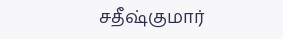சதீஷ்குமார்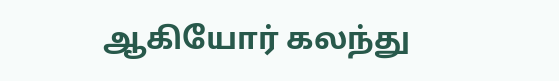ஆகியோர் கலந்து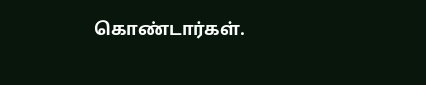கொண்டார்கள்.